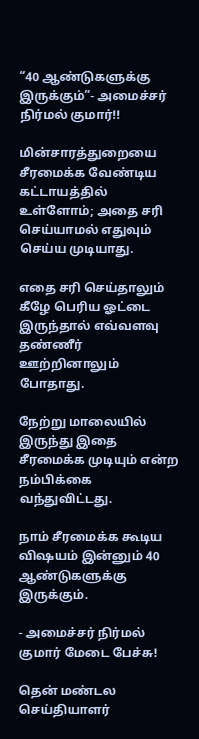“40 ஆண்டுகளுக்கு இருக்கும்”- அமைச்சர் நிர்மல் குமார்!!

மின்சாரத்துறையை சீரமைக்க வேண்டிய கட்டாயத்தில் உள்ளோம்; அதை சரி செய்யாமல் எதுவும் செய்ய முடியாது.

எதை சரி செய்தாலும் கீழே பெரிய ஓட்டை இருந்தால் எவ்வளவு தண்ணீர் ஊற்றினாலும் போதாது.

நேற்று மாலையில் இருந்து இதை சீரமைக்க முடியும் என்ற நம்பிக்கை வந்துவிட்டது.

நாம் சீரமைக்க கூடிய விஷயம் இன்னும் 40 ஆண்டுகளுக்கு இருக்கும்.

- அமைச்சர் நிர்மல் குமார் மேடை பேச்சு!

தென் மண்டல செய்தியாளர்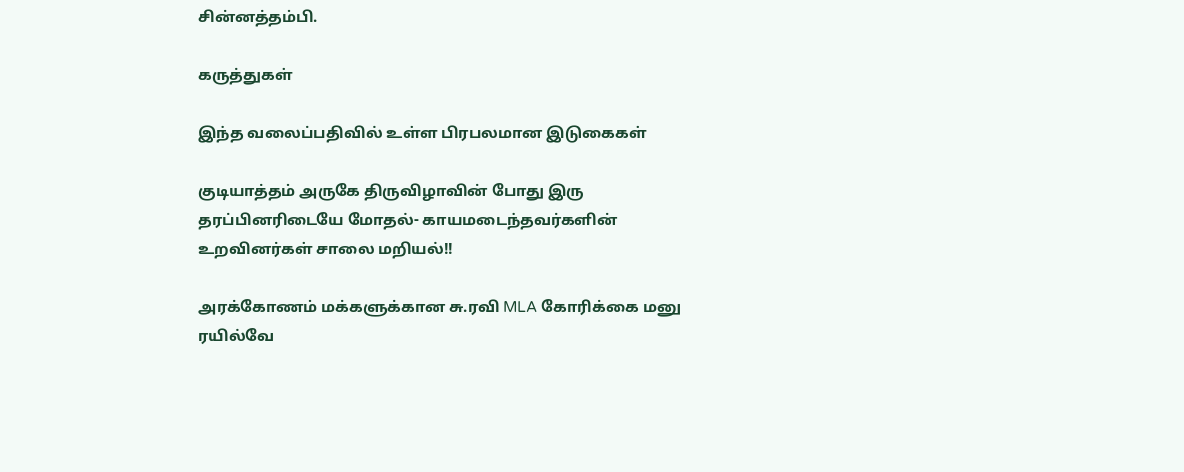சின்னத்தம்பி.

கருத்துகள்

இந்த வலைப்பதிவில் உள்ள பிரபலமான இடுகைகள்

குடியாத்தம் அருகே திருவிழாவின் போது இரு தரப்பினரிடையே மோதல்- காயமடைந்தவர்களின் உறவினர்கள் சாலை மறியல்!!

அரக்கோணம் மக்களுக்கான சு.ரவி MLA கோரிக்கை மனு ரயில்வே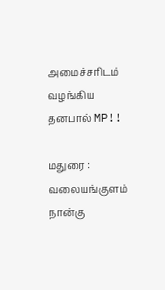அமைச்சரிடம் வழங்கிய தனபால் MP!!

மதுரை : வலையங்குளம் நான்கு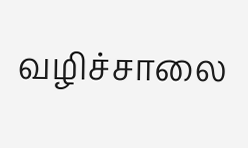வழிச்சாலை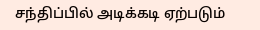சந்திப்பில் அடிக்கடி ஏற்படும்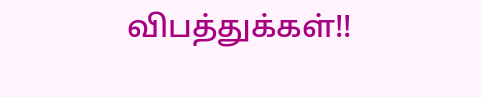விபத்துக்கள்!!